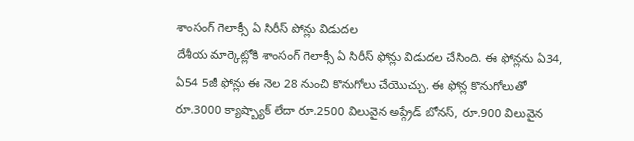శాంసంగ్ గెలాక్సీ ఏ సిరీస్ పోన్లు విడుదల
దేశీయ మార్కెట్లోకి శాంసంగ్ గెలాక్సీ ఏ సిరీస్ ఫోన్లు విడుదల చేసింది. ఈ ఫోన్లను ఏ34, ఏ54 5జీ ఫోన్లు ఈ నెల 28 నుంచి కొనుగోలు చేయొచ్చు. ఈ ఫోన్ల కొనుగోలుతో రూ.3000 క్యాష్బ్యాక్ లేదా రూ.2500 విలువైన అప్గ్రేడ్ బోనస్, రూ.900 విలువైన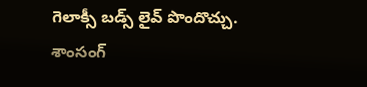గెలాక్సీ బడ్స్ లైవ్ పొందొచ్చు. శాంసంగ్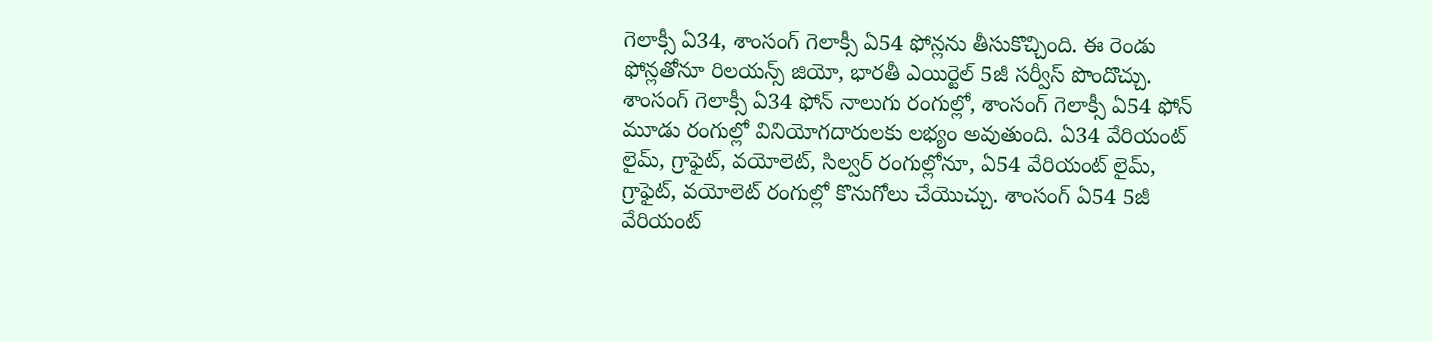గెలాక్సీ ఏ34, శాంసంగ్ గెలాక్సీ ఏ54 ఫోన్లను తీసుకొచ్చింది. ఈ రెండు ఫోన్లతోనూ రిలయన్స్ జియో, భారతీ ఎయిర్టెల్ 5జీ సర్వీస్ పొందొచ్చు. శాంసంగ్ గెలాక్సీ ఏ34 ఫోన్ నాలుగు రంగుల్లో, శాంసంగ్ గెలాక్సీ ఏ54 ఫోన్ మూడు రంగుల్లో వినియోగదారులకు లభ్యం అవుతుంది. ఏ34 వేరియంట్ లైమ్, గ్రాఫైట్, వయోలెట్, సిల్వర్ రంగుల్లోనూ, ఏ54 వేరియంట్ లైమ్, గ్రాఫైట్, వయోలెట్ రంగుల్లో కొనుగోలు చేయొచ్చు. శాంసంగ్ ఏ54 5జీ వేరియంట్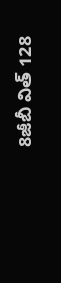8జీబీ విత్ 128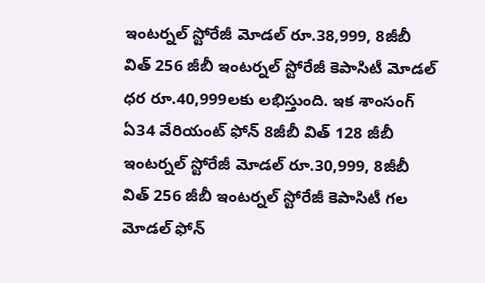ఇంటర్నల్ స్టోరేజీ మోడల్ రూ.38,999, 8జీబీ విత్ 256 జీబీ ఇంటర్నల్ స్టోరేజీ కెపాసిటీ మోడల్ ధర రూ.40,999లకు లభిస్తుంది. ఇక శాంసంగ్ ఏ34 వేరియంట్ ఫోన్ 8జీబీ విత్ 128 జీబీ ఇంటర్నల్ స్టోరేజీ మోడల్ రూ.30,999, 8జీబీ విత్ 256 జీబీ ఇంటర్నల్ స్టోరేజీ కెపాసిటీ గల మోడల్ ఫోన్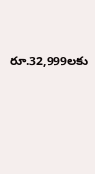రూ.32,999లకు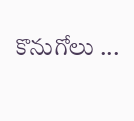కొనుగోలు ...